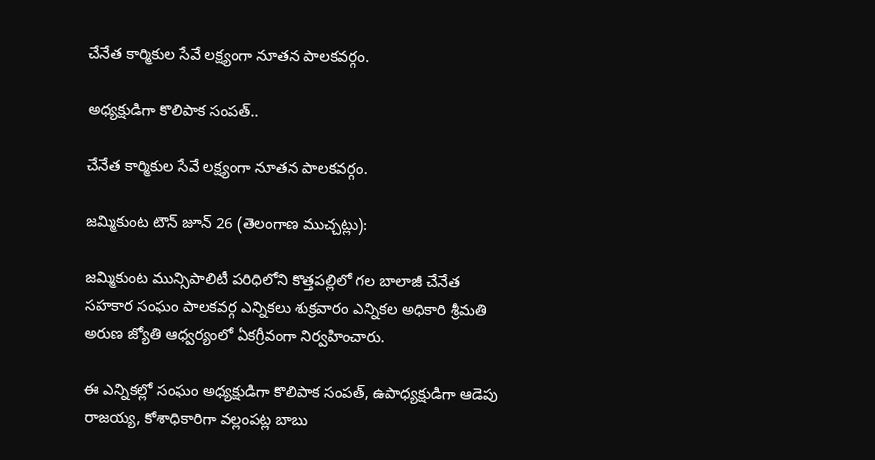చేనేత కార్మికుల సేవే లక్ష్యంగా నూతన పాలకవర్గం.

అధ్యక్షుడిగా కొలిపాక సంపత్..

చేనేత కార్మికుల సేవే లక్ష్యంగా నూతన పాలకవర్గం.

జమ్మికుంట టౌన్ జూన్ 26 (తెలంగాణ ముచ్చట్లు):

జమ్మికుంట మున్సిపాలిటీ పరిధిలోని కొత్తపల్లిలో గల బాలాజీ చేనేత సహకార సంఘం పాలకవర్గ ఎన్నికలు శుక్రవారం ఎన్నికల అధికారి శ్రీమతి అరుణ జ్యోతి ఆధ్వర్యంలో ఏకగ్రీవంగా నిర్వహించారు.

ఈ ఎన్నికల్లో సంఘం అధ్యక్షుడిగా కొలిపాక సంపత్, ఉపాధ్యక్షుడిగా ఆడెపు రాజయ్య, కోశాధికారిగా వల్లంపట్ల బాబు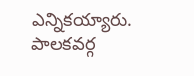ఎన్నికయ్యారు. పాలకవర్గ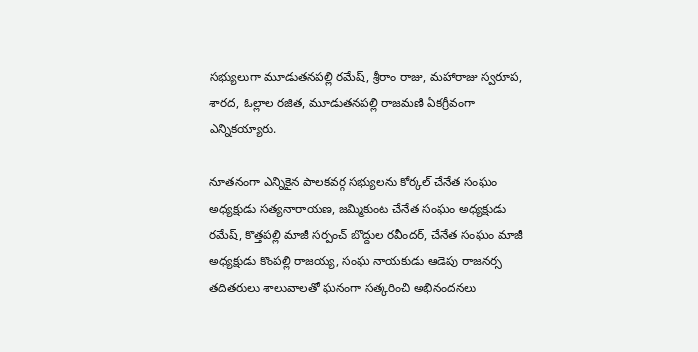సభ్యులుగా మూడుతనపల్లి రమేష్, శ్రీరాం రాజు, మహారాజు స్వరూప, శారద, ఓల్లాల రజిత, మూడుతనపల్లి రాజమణి ఏకగ్రీవంగా ఎన్నికయ్యారు.

నూతనంగా ఎన్నికైన పాలకవర్గ సభ్యులను కోర్కల్ చేనేత సంఘం అధ్యక్షుడు సత్యనారాయణ, జమ్మికుంట చేనేత సంఘం అధ్యక్షుడు రమేష్, కొత్తపల్లి మాజీ సర్పంచ్ బొద్దుల రవీందర్, చేనేత సంఘం మాజీ అధ్యక్షుడు కొంపల్లి రాజయ్య, సంఘ నాయకుడు ఆడెపు రాజనర్స తదితరులు శాలువాలతో ఘనంగా సత్కరించి అభినందనలు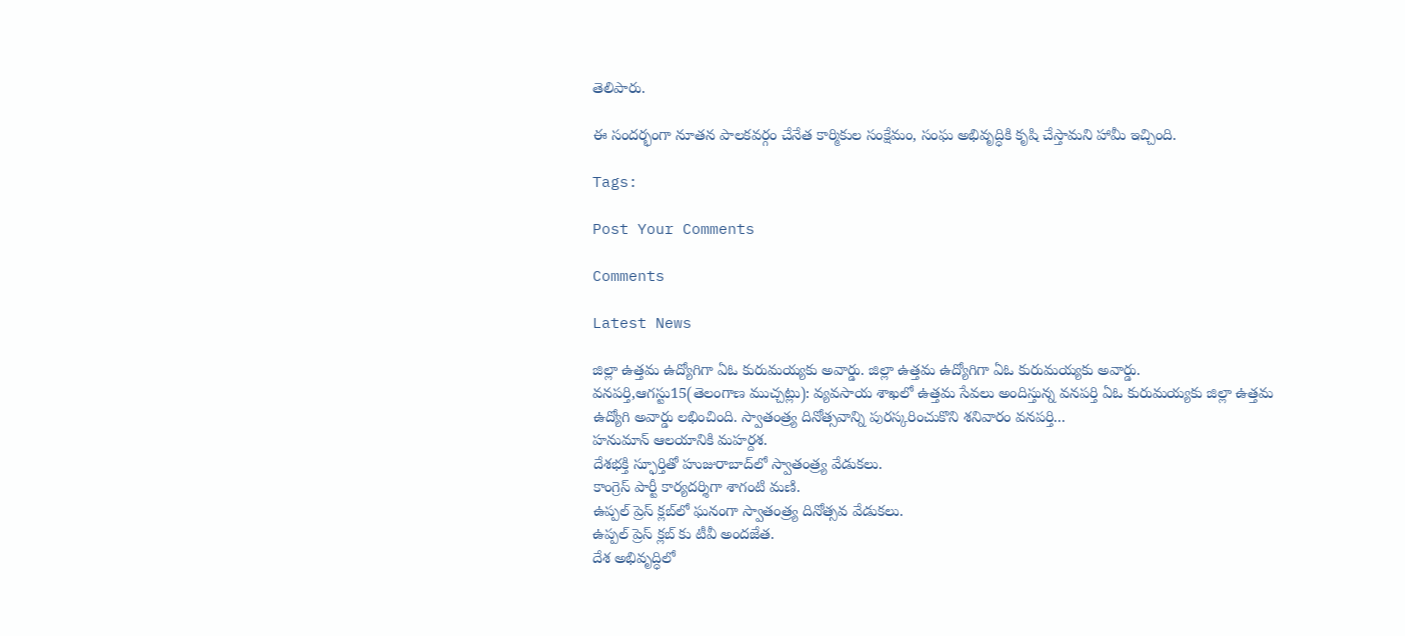తెలిపారు.

ఈ సందర్భంగా నూతన పాలకవర్గం చేనేత కార్మికుల సంక్షేమం, సంఘ అభివృద్ధికి కృషి చేస్తామని హామీ ఇచ్చింది.

Tags:

Post Your Comments

Comments

Latest News

జిల్లా ఉత్తమ ఉద్యోగిగా ఏఓ కురుమయ్యకు అవార్డు. జిల్లా ఉత్తమ ఉద్యోగిగా ఏఓ కురుమయ్యకు అవార్డు.
వనపర్తి,ఆగస్టు15(తెలంగాణ ముచ్చట్లు): వ్యవసాయ శాఖలో ఉత్తమ సేవలు అందిస్తున్న వనపర్తి ఏఓ కురుమయ్యకు జిల్లా ఉత్తమ ఉద్యోగి అవార్డు లభించింది. స్వాతంత్ర్య దినోత్సవాన్ని పురస్కరించుకొని శనివారం వనపర్తి...
హనుమాన్ ఆలయానికి మహర్దశ.
దేశభక్తి స్ఫూర్తితో హుజురాబాద్‌లో స్వాతంత్ర్య వేడుకలు.
కాంగ్రెస్ పార్టీ కార్యదర్శిగా శాగంటి మణి.
ఉప్పల్ ప్రెస్ క్లబ్‌లో ఘనంగా స్వాతంత్ర్య దినోత్సవ వేడుకలు.
ఉప్పల్ ప్రెస్ క్లబ్‌ కు టీవీ అందజేత.
దేశ అభివృద్ధిలో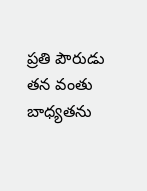ప్రతి పౌరుడు తన వంతు బాధ్యతను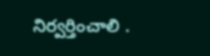నిర్వర్తించాలి .